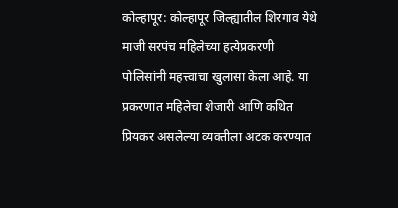कोल्हापूर: कोल्हापूर जिल्ह्यातील शिरगाव येथे माजी सरपंच महिलेच्या हत्येप्रकरणी पोलिसांनी महत्त्वाचा खुलासा केला आहे. या प्रकरणात महिलेचा शेजारी आणि कथित प्रियकर असलेल्या व्यक्तीला अटक करण्यात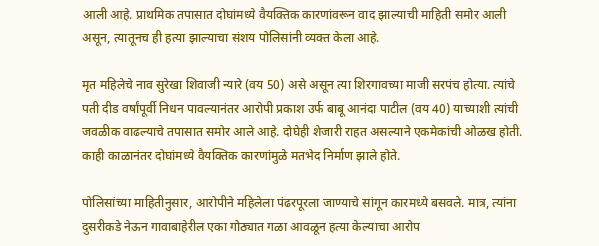आली आहे. प्राथमिक तपासात दोघांमध्ये वैयक्तिक कारणांवरून वाद झाल्याची माहिती समोर आली असून, त्यातूनच ही हत्या झाल्याचा संशय पोलिसांनी व्यक्त केला आहे.

मृत महिलेचे नाव सुरेखा शिवाजी न्यारे (वय 50) असे असून त्या शिरगावच्या माजी सरपंच होत्या. त्यांचे पती दीड वर्षांपूर्वी निधन पावल्यानंतर आरोपी प्रकाश उर्फ बाबू आनंदा पाटील (वय 40) याच्याशी त्यांची जवळीक वाढल्याचे तपासात समोर आले आहे. दोघेही शेजारी राहत असल्याने एकमेकांची ओळख होती. काही काळानंतर दोघांमध्ये वैयक्तिक कारणांमुळे मतभेद निर्माण झाले होते.

पोलिसांच्या माहितीनुसार, आरोपीने महिलेला पंढरपूरला जाण्याचे सांगून कारमध्ये बसवले. मात्र, त्यांना दुसरीकडे नेऊन गावाबाहेरील एका गोठ्यात गळा आवळून हत्या केल्याचा आरोप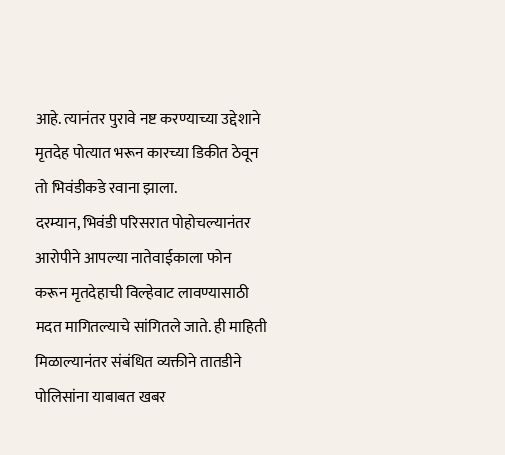आहे. त्यानंतर पुरावे नष्ट करण्याच्या उद्देशाने मृतदेह पोत्यात भरून कारच्या डिकीत ठेवून तो भिवंडीकडे रवाना झाला.
दरम्यान, भिवंडी परिसरात पोहोचल्यानंतर आरोपीने आपल्या नातेवाईकाला फोन करून मृतदेहाची विल्हेवाट लावण्यासाठी मदत मागितल्याचे सांगितले जाते. ही माहिती मिळाल्यानंतर संबंधित व्यक्तीने तातडीने पोलिसांना याबाबत खबर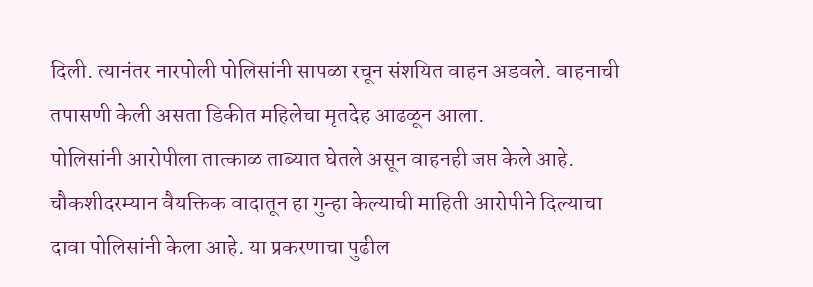दिली. त्यानंतर नारपोली पोलिसांनी सापळा रचून संशयित वाहन अडवले. वाहनाची तपासणी केली असता डिकीत महिलेचा मृतदेह आढळून आला.
पोलिसांनी आरोपीला तात्काळ ताब्यात घेतले असून वाहनही जप्त केले आहे. चौकशीदरम्यान वैयक्तिक वादातून हा गुन्हा केल्याची माहिती आरोपीने दिल्याचा दावा पोलिसांनी केला आहे. या प्रकरणाचा पुढील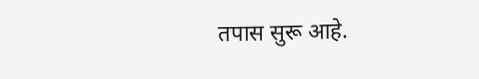तपास सुरू आहे.